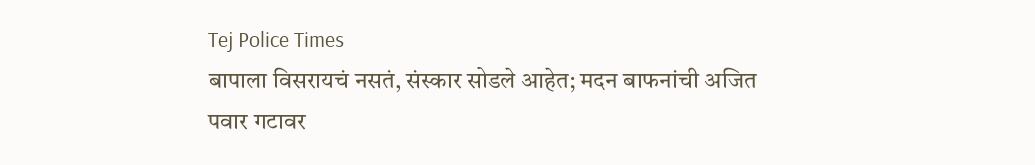Tej Police Times
बापाला विसरायचं नसतं, संस्कार सोडले आहेत; मदन बाफनांची अजित पवार गटावर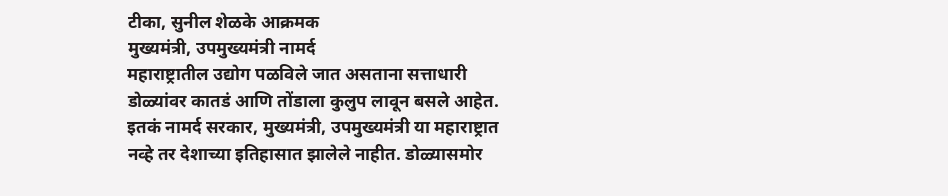टीका, सुनील शेळके आक्रमक
मुख्यमंत्री, उपमुख्यमंत्री नामर्द
महाराष्ट्रातील उद्योग पळविले जात असताना सत्ताधारी डोळ्यांवर कातडं आणि तोंडाला कुलुप लावून बसले आहेत. इतकं नामर्द सरकार, मुख्यमंत्री, उपमुख्यमंत्री या महाराष्ट्रात नव्हे तर देशाच्या इतिहासात झालेले नाहीत. डोळ्यासमोर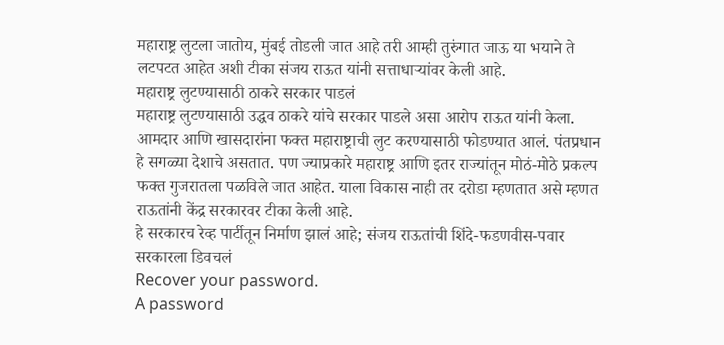महाराष्ट्र लुटला जातोय, मुंबई तोडली जात आहे तरी आम्ही तुरुंगात जाऊ या भयाने ते लटपटत आहेत अशी टीका संजय राऊत यांनी सत्ताधाऱ्यांवर केली आहे.
महाराष्ट्र लुटण्यासाठी ठाकरे सरकार पाडलं
महाराष्ट्र लुटण्यासाठी उद्धव ठाकरे यांचे सरकार पाडले असा आरोप राऊत यांनी केला. आमदार आणि खासदारांना फक्त महाराष्ट्राची लुट करण्यासाठी फोडण्यात आलं. पंतप्रधान हे सगळ्या देशाचे असतात. पण ज्याप्रकारे महाराष्ट्र आणि इतर राज्यांतून मोठं-मोठे प्रकल्प फक्त गुजरातला पळविले जात आहेत. याला विकास नाही तर दरोडा म्हणतात असे म्हणत राऊतांनी केंद्र सरकारवर टीका केली आहे.
हे सरकारच रेव्ह पार्टीतून निर्माण झालं आहे; संजय राऊतांची शिंदे-फडणवीस-पवार सरकारला डिवचलं
Recover your password.
A password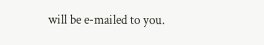will be e-mailed to you.